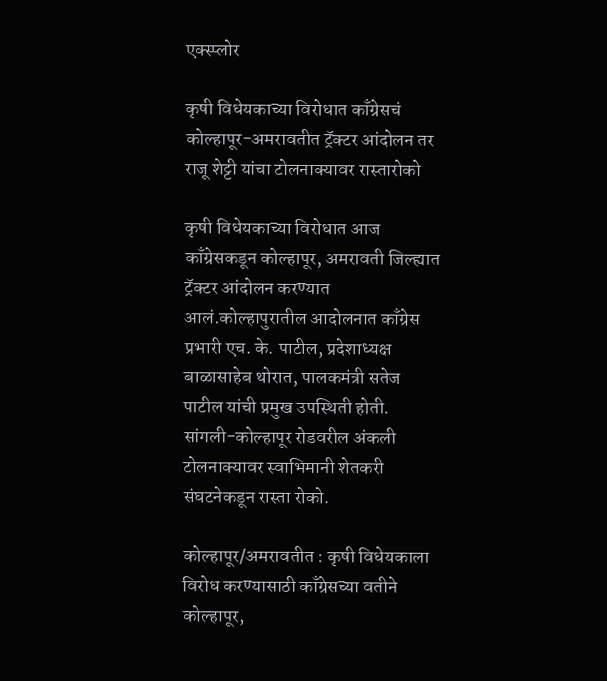एक्स्प्लोर

कृषी विधेयकाच्या विरोधात काँग्रेसचं कोल्हापूर-अमरावतीत ट्रॅक्टर आंदोलन तर राजू शेट्टी यांचा टोलनाक्यावर रास्तारोको

कृषी विधेयकाच्या विरोधात आज काँग्रेसकडून कोल्हापूर, अमरावती जिल्ह्यात ट्रॅक्टर आंदोलन करण्यात आलं.कोल्हापुरातील आदोलनात काँग्रेस प्रभारी एच. के. पाटील, प्रदेशाध्यक्ष बाळासाहेब थोरात, पालकमंत्री सतेज पाटील यांची प्रमुख उपस्थिती होती. सांगली-कोल्हापूर रोडवरील अंकली टोलनाक्यावर स्वाभिमानी शेतकरी संघटनेकडून रास्ता रोको.

कोल्हापूर/अमरावतीत : कृषी विधेयकाला विरोध करण्यासाठी काँग्रेसच्या वतीने कोल्हापूर,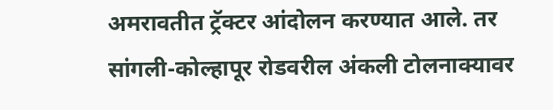अमरावतीत ट्रॅक्टर आंदोलन करण्यात आले. तर सांगली-कोल्हापूर रोडवरील अंकली टोलनाक्यावर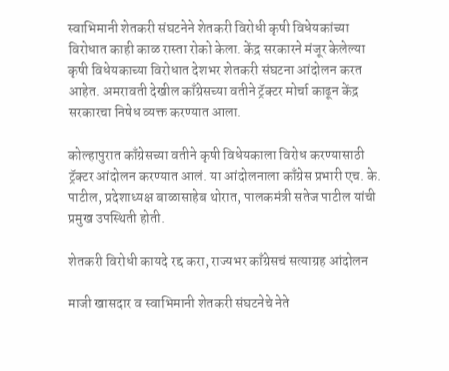स्वाभिमानी शेतकरी संघटनेने शेतकरी विरोधी कृषी विधेयकांच्या विरोधात काही काळ रास्ता रोको केला. केंद्र सरकारने मंजूर केलेल्या कृषी विधेयकाच्या विरोधात देशभर शेतकरी संघटना आंदोलन करत आहेत. अमरावती देखील काँग्रेसच्या वतीने ट्रॅक्टर मोर्चा काढून केंद्र सरकारचा निषेध व्यक्त करण्यात आला.

कोल्हापुरात काँग्रेसच्या वतीने कृषी विधेयकाला विरोध करण्यासाठी ट्रॅक्टर आंदोलन करण्यात आलं. या आंदोलनाला काँग्रेस प्रभारी एच. के. पाटील, प्रदेशाध्यक्ष बाळासाहेब थोरात, पालकमंत्री सतेज पाटील यांची प्रमुख उपस्थिती होती.

शेतकरी विरोधी कायदे रद्द करा, राज्यभर काँग्रेसचं सत्याग्रह आंदोलन

माजी खासदार व स्वाभिमानी शेतकरी संघटनेचे नेते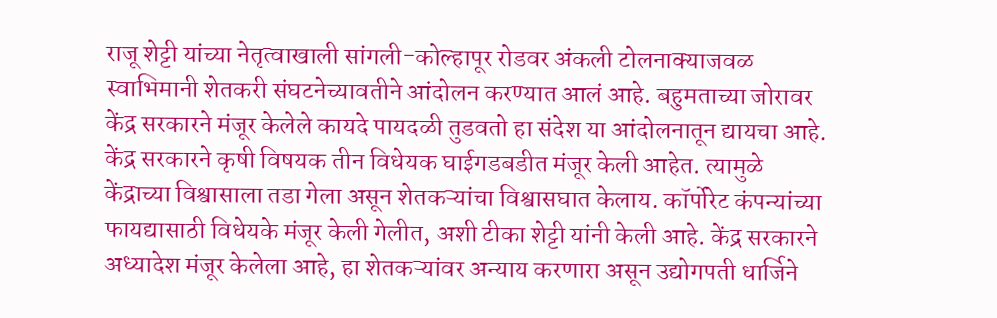राजू शेट्टी यांच्या नेतृत्वाखाली सांगली-कोल्हापूर रोडवर अंकली टोलनाक्याजवळ स्वाभिमानी शेतकरी संघटनेच्यावतीने आंदोलन करण्यात आलं आहे. बहुमताच्या जोरावर केंद्र सरकारने मंजूर केलेले कायदे पायदळी तुडवतो हा संदेश या आंदोलनातून द्यायचा आहे. केंद्र सरकारने कृषी विषयक तीन विधेयक घाईगडबडीत मंजूर केली आहेत. त्यामुळे केंद्राच्या विश्वासाला तडा गेला असून शेतकऱ्यांचा विश्वासघात केलाय. कॉर्पोरेट कंपन्यांच्या फायद्यासाठी विधेयके मंजूर केली गेलीत, अशी टीका शेट्टी यांनी केली आहे. केंद्र सरकारने अध्यादेश मंजूर केलेला आहे, हा शेतकऱ्यांवर अन्याय करणारा असून उद्योगपती धार्जिने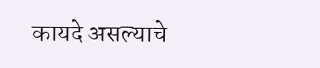कायदे असल्याचे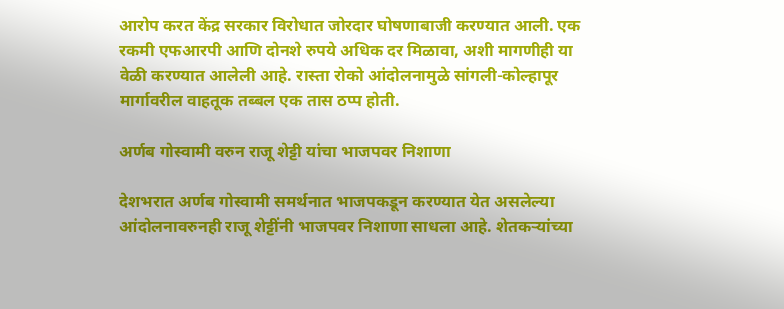आरोप करत केंद्र सरकार विरोधात जोरदार घोषणाबाजी करण्यात आली. एक रकमी एफआरपी आणि दोनशे रुपये अधिक दर मिळावा, अशी मागणीही या वेळी करण्यात आलेली आहे. रास्ता रोको आंदोलनामुळे सांगली-कोल्हापूर मार्गावरील वाहतूक तब्बल एक तास ठप्प होती.

अर्णब गोस्वामी वरुन राजू शेट्टी यांचा भाजपवर निशाणा

देशभरात अर्णब गोस्वामी समर्थनात भाजपकडून करण्यात येत असलेल्या आंदोलनावरुनही राजू शेट्टींनी भाजपवर निशाणा साधला आहे. शेतकऱ्यांच्या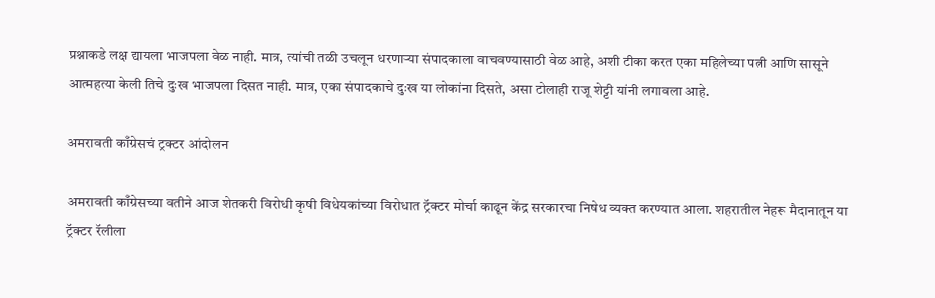प्रश्नाकडे लक्ष द्यायला भाजपला वेळ नाही. मात्र, त्यांची तळी उचलून धरणाऱ्या संपादकाला वाचवण्यासाठी वेळ आहे, अशी टीका करत एका महिलेच्या पत्नी आणि सासूने आत्महत्या केली तिचे दुःख भाजपला दिसत नाही. मात्र, एका संपादकाचे दुःख या लोकांना दिसते, असा टोलाही राजू शेट्टी यांनी लगावला आहे.

अमरावती काँग्रेसचं ट्रक्टर आंदोलन

अमरावती काँग्रेसच्या वतीने आज शेतकरी विरोधी कृषी विधेयकांच्या विरोधात ट्रॅक्टर मोर्चा काढून केंद्र सरकारचा निषेध व्यक्त करण्यात आला. शहरातील नेहरू मैदानातून या ट्रॅक्टर रॅलीला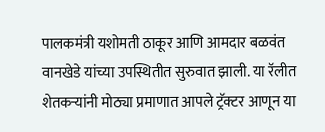पालकमंत्री यशोमती ठाकूर आणि आमदार बळवंत वानखेडे यांच्या उपस्थितीत सुरुवात झाली. या रॅलीत शेतकऱ्यांनी मोठ्या प्रमाणात आपले ट्रॅक्टर आणून या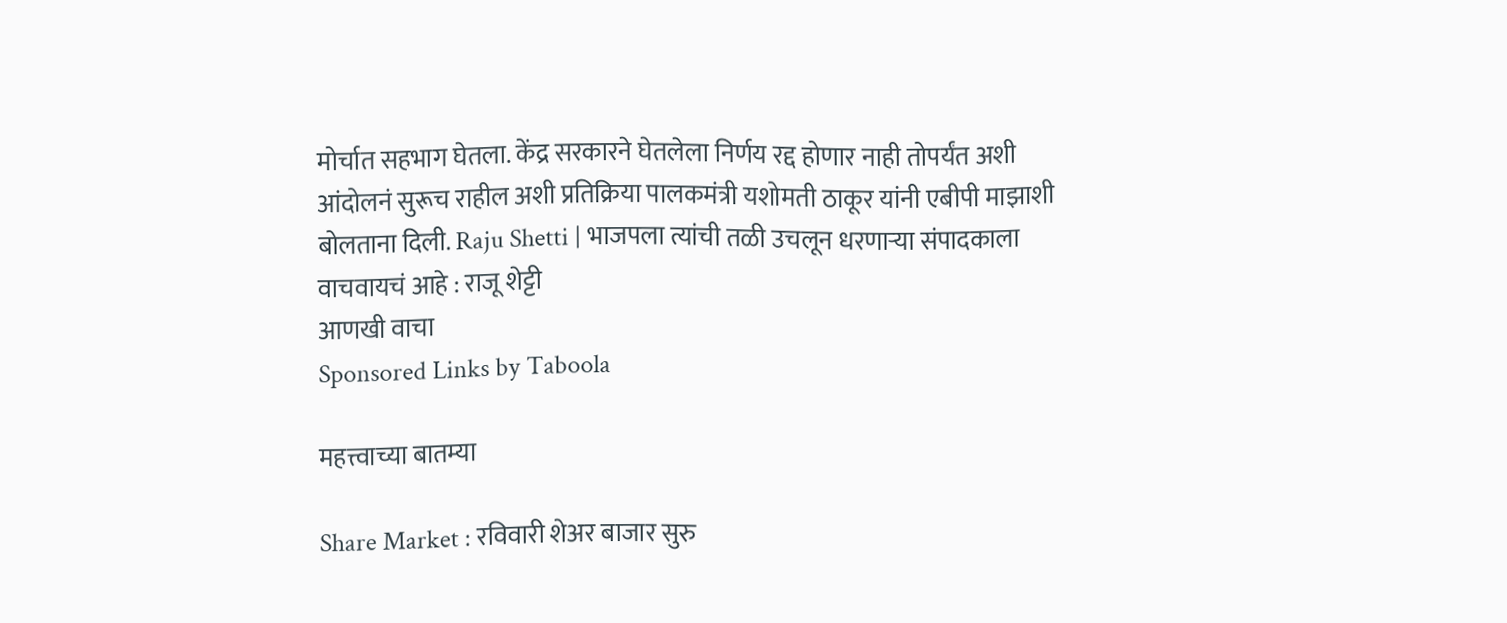मोर्चात सहभाग घेतला. केंद्र सरकारने घेतलेला निर्णय रद्द होणार नाही तोपर्यंत अशी आंदोलनं सुरूच राहील अशी प्रतिक्रिया पालकमंत्री यशोमती ठाकूर यांनी एबीपी माझाशी बोलताना दिली. Raju Shetti | भाजपला त्यांची तळी उचलून धरणाऱ्या संपादकाला वाचवायचं आहे : राजू शेट्टी
आणखी वाचा
Sponsored Links by Taboola

महत्त्वाच्या बातम्या

Share Market : रविवारी शेअर बाजार सुरु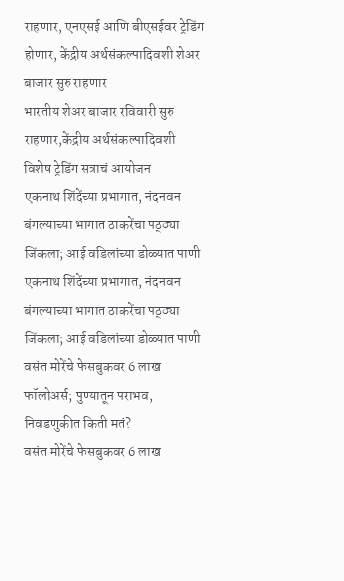राहणार, एनएसई आणि बीएसईवर ट्रेडिंग होणार, केंद्रीय अर्थसंकल्पादिवशी शेअर बाजार सुरु राहणार
भारतीय शेअर बाजार रविवारी सुरु राहणार,केंद्रीय अर्थसंकल्पादिवशी विशेष ट्रेडिंग सत्राचं आयोजन
एकनाथ शिंदेंच्या प्रभागात, नंदनवन बंगल्याच्या भागात ठाकरेंचा पठ्ठ्या जिंकला; आई वडिलांच्या डोळ्यात पाणी
एकनाथ शिंदेंच्या प्रभागात, नंदनवन बंगल्याच्या भागात ठाकरेंचा पठ्ठ्या जिंकला; आई वडिलांच्या डोळ्यात पाणी
वसंत मोरेंचे फेसबुकवर 6 लाख फॉलोअर्स; पुण्यातून पराभव, निवडणुकीत किती मतं?
वसंत मोरेंचे फेसबुकवर 6 लाख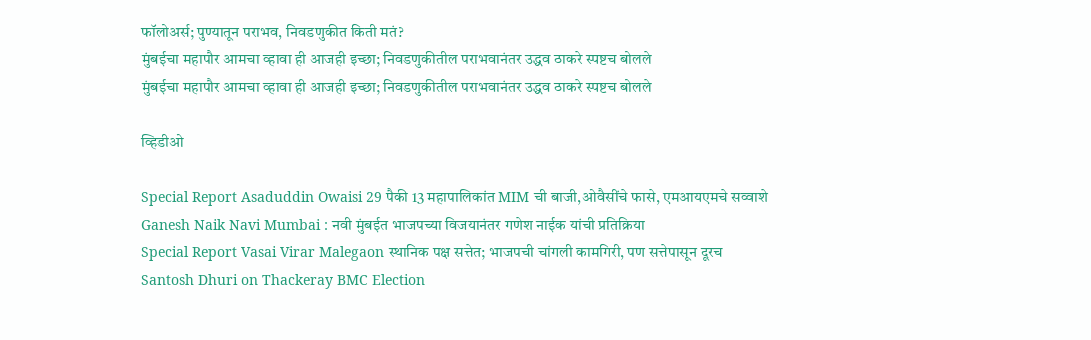फॉलोअर्स; पुण्यातून पराभव, निवडणुकीत किती मतं?
मुंबईचा महापौर आमचा व्हावा ही आजही इच्छा; निवडणुकीतील पराभवानंतर उद्धव ठाकरे स्पष्टच बोलले
मुंबईचा महापौर आमचा व्हावा ही आजही इच्छा; निवडणुकीतील पराभवानंतर उद्धव ठाकरे स्पष्टच बोलले

व्हिडीओ

Special Report Asaduddin Owaisi 29 पैकी 13 महापालिकांत MIM ची बाजी,ओवैसींचे फासे, एमआयएमचे सव्वाशे
Ganesh Naik Navi Mumbai : नवी मुंबईत भाजपच्या विजयानंतर गणेश नाईक यांची प्रतिक्रिया
Special Report Vasai Virar Malegaon स्थानिक पक्ष सत्तेत; भाजपची चांगली कामगिरी, पण सत्तेपासून दूरच
Santosh Dhuri on Thackeray BMC Election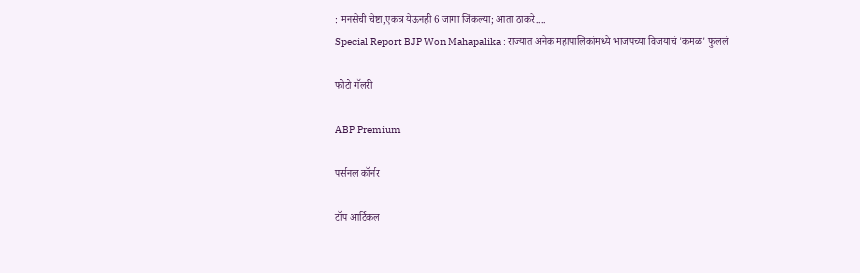: मनसेची चेष्टा,एकत्र येऊनही 6 जागा जिंकल्या; आता ठाकरे....
Special Report BJP Won Mahapalika : राज्यात अनेक महापालिकांमध्ये भाजपच्या विजयाचं 'कमळ' फुललं

फोटो गॅलरी

ABP Premium

पर्सनल कॉर्नर

टॉप आर्टिकल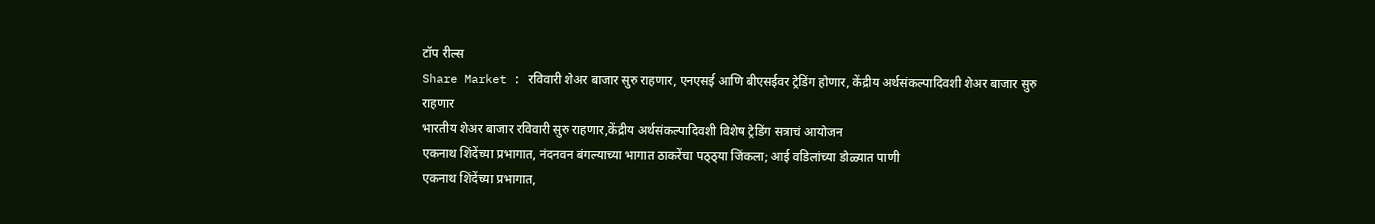टॉप रील्स
Share Market : रविवारी शेअर बाजार सुरु राहणार, एनएसई आणि बीएसईवर ट्रेडिंग होणार, केंद्रीय अर्थसंकल्पादिवशी शेअर बाजार सुरु राहणार
भारतीय शेअर बाजार रविवारी सुरु राहणार,केंद्रीय अर्थसंकल्पादिवशी विशेष ट्रेडिंग सत्राचं आयोजन
एकनाथ शिंदेंच्या प्रभागात, नंदनवन बंगल्याच्या भागात ठाकरेंचा पठ्ठ्या जिंकला; आई वडिलांच्या डोळ्यात पाणी
एकनाथ शिंदेंच्या प्रभागात,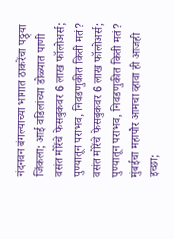नंदनवन बंगल्याच्या भागात ठाकरेंचा पठ्ठ्या जिंकला; आई वडिलांच्या डोळ्यात पाणी
वसंत मोरेंचे फेसबुकवर 6 लाख फॉलोअर्स; पुण्यातून पराभव, निवडणुकीत किती मतं?
वसंत मोरेंचे फेसबुकवर 6 लाख फॉलोअर्स; पुण्यातून पराभव, निवडणुकीत किती मतं?
मुंबईचा महापौर आमचा व्हावा ही आजही इच्छा;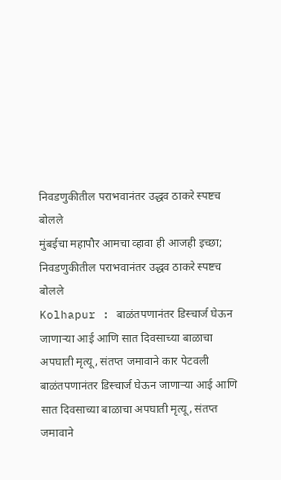निवडणुकीतील पराभवानंतर उद्धव ठाकरे स्पष्टच बोलले
मुंबईचा महापौर आमचा व्हावा ही आजही इच्छा; निवडणुकीतील पराभवानंतर उद्धव ठाकरे स्पष्टच बोलले
Kolhapur : बाळंतपणानंतर डिस्चार्ज घेऊन जाणाऱ्या आई आणि सात दिवसाच्या बाळाचा अपघाती मृत्यू, संतप्त जमावाने कार पेटवली
बाळंतपणानंतर डिस्चार्ज घेऊन जाणाऱ्या आई आणि सात दिवसाच्या बाळाचा अपघाती मृत्यू, संतप्त जमावाने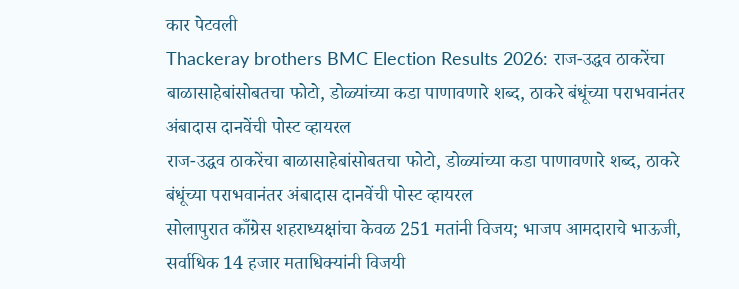कार पेटवली
Thackeray brothers BMC Election Results 2026: राज-उद्धव ठाकरेंचा बाळासाहेबांसोबतचा फोटो, डोळ्यांच्या कडा पाणावणारे शब्द, ठाकरे बंधूंच्या पराभवानंतर अंबादास दानवेंची पोस्ट व्हायरल
राज-उद्धव ठाकरेंचा बाळासाहेबांसोबतचा फोटो, डोळ्यांच्या कडा पाणावणारे शब्द, ठाकरे बंधूंच्या पराभवानंतर अंबादास दानवेंची पोस्ट व्हायरल
सोलापुरात काँग्रेस शहराध्यक्षांचा केवळ 251 मतांनी विजय; भाजप आमदाराचे भाऊजी, सर्वाधिक 14 हजार मताधिक्यांनी विजयी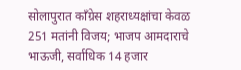सोलापुरात काँग्रेस शहराध्यक्षांचा केवळ 251 मतांनी विजय; भाजप आमदाराचे भाऊजी, सर्वाधिक 14 हजार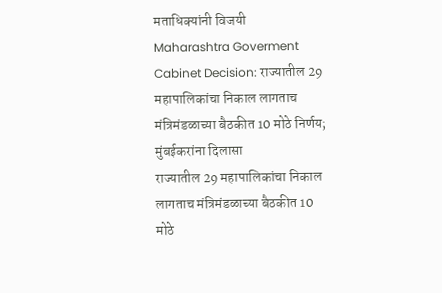मताधिक्यांनी विजयी
Maharashtra Goverment Cabinet Decision: राज्यातील 29 महापालिकांचा निकाल लागताच मंत्रिमंडळाच्या बैठकीत 10 मोठे निर्णय; मुंबईकरांना दिलासा
राज्यातील 29 महापालिकांचा निकाल लागताच मंत्रिमंडळाच्या बैठकीत 10 मोठे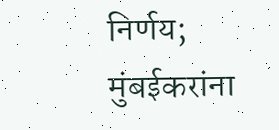निर्णय; मुंबईकरांना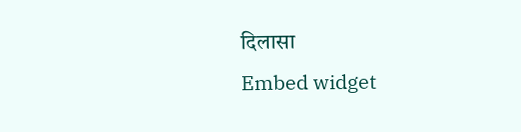दिलासा
Embed widget